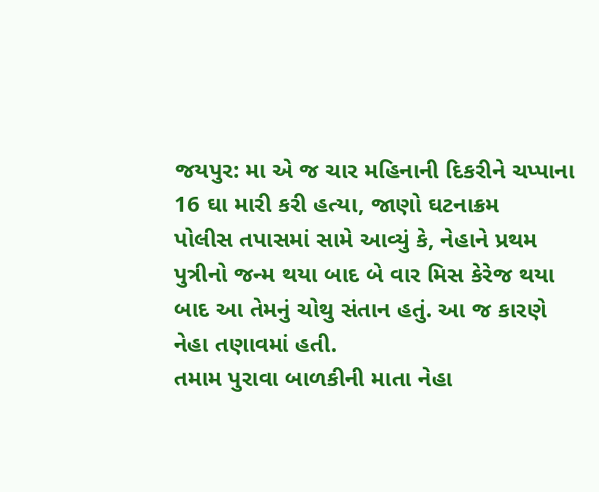જયપુર: મા એ જ ચાર મહિનાની દિકરીને ચપ્પાના 16 ઘા મારી કરી હત્યા, જાણો ઘટનાક્રમ
પોલીસ તપાસમાં સામે આવ્યું કે, નેહાને પ્રથમ પુત્રીનો જન્મ થયા બાદ બે વાર મિસ કેરેજ થયા બાદ આ તેમનું ચોથુ સંતાન હતું. આ જ કારણે નેહા તણાવમાં હતી.
તમામ પુરાવા બાળકીની માતા નેહા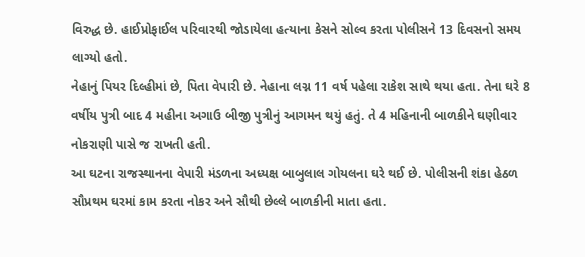વિરુદ્ધ છે. હાઈપ્રોફાઈલ પરિવારથી જોડાયેલા હત્યાના કેસને સોલ્વ કરતા પોલીસને 13 દિવસનો સમય લાગ્યો હતો.
નેહાનું પિયર દિલ્હીમાં છે, પિતા વેપારી છે. નેહાના લગ્ન 11 વર્ષ પહેલા રાકેશ સાથે થયા હતા. તેના ઘરે 8 વર્ષીય પુત્રી બાદ 4 મહીના અગાઉ બીજી પુત્રીનું આગમન થયું હતું. તે 4 મહિનાની બાળકીને ઘણીવાર નોકરાણી પાસે જ રાખતી હતી.
આ ઘટના રાજસ્થાનના વેપારી મંડળના અધ્યક્ષ બાબુલાલ ગોયલના ઘરે થઈ છે. પોલીસની શંકા હેઠળ સૌપ્રથમ ઘરમાં કામ કરતા નોકર અને સૌથી છેલ્લે બાળકીની માતા હતા.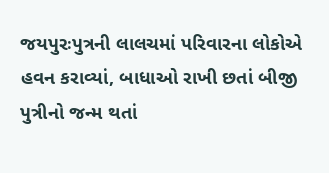જયપુરઃપુત્રની લાલચમાં પરિવારના લોકોએ હવન કરાવ્યાં, બાધાઓ રાખી છતાં બીજી પુત્રીનો જન્મ થતાં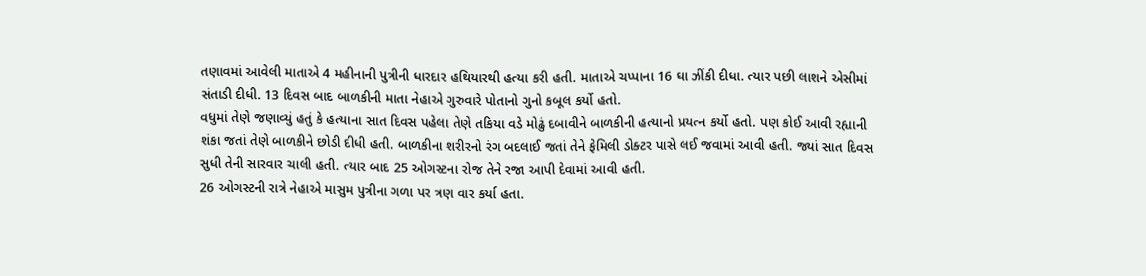તણાવમાં આવેલી માતાએ 4 મહીનાની પુત્રીની ધારદાર હથિયારથી હત્યા કરી હતી. માતાએ ચપ્પાના 16 ઘા ઝીંકી દીધા. ત્યાર પછી લાશને એસીમાં સંતાડી દીધી. 13 દિવસ બાદ બાળકીની માતા નેહાએ ગુરુવારે પોતાનો ગુનો કબૂલ કર્યો હતો.
વધુમાં તેણે જણાવ્યું હતું કે હત્યાના સાત દિવસ પહેલા તેણે તકિયા વડે મોઢું દબાવીને બાળકીની હત્યાનો પ્રયત્ન કર્યો હતો. પણ કોઈ આવી રહ્યાની શંકા જતાં તેણે બાળકીને છોડી દીધી હતી. બાળકીના શરીરનો રંગ બદલાઈ જતાં તેને ફેમિલી ડોક્ટર પાસે લઈ જવામાં આવી હતી. જ્યાં સાત દિવસ સુધી તેની સારવાર ચાલી હતી. ત્યાર બાદ 25 ઓગસ્ટના રોજ તેને રજા આપી દેવામાં આવી હતી.
26 ઓગસ્ટની રાત્રે નેહાએ માસુમ પુત્રીના ગળા પર ત્રણ વાર કર્યા હતા.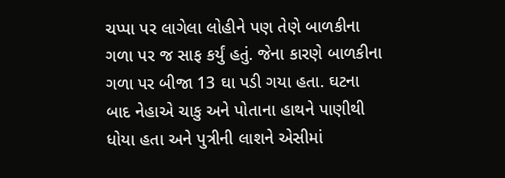ચપ્પા પર લાગેલા લોહીને પણ તેણે બાળકીના ગળા પર જ સાફ કર્યું હતું. જેના કારણે બાળકીના ગળા પર બીજા 13 ઘા પડી ગયા હતા. ઘટના બાદ નેહાએ ચાકુ અને પોતાના હાથને પાણીથી ધોયા હતા અને પુત્રીની લાશને એસીમાં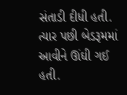સંતાડી દીધી હતી. ત્યાર પછી બેડરૂમમાં આવીને ઊંઘી ગઈ હતી.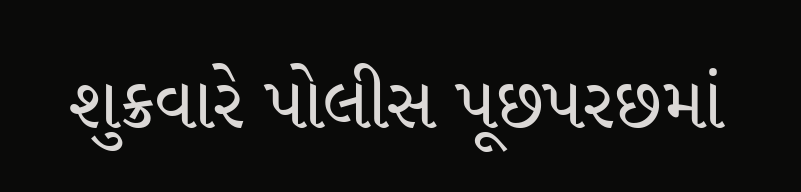શુક્રવારે પોલીસ પૂછપરછમાં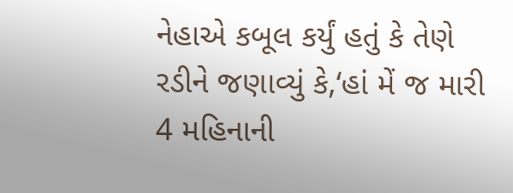નેહાએ કબૂલ કર્યું હતું કે તેણે રડીને જણાવ્યું કે,‘હાં મેં જ મારી 4 મહિનાની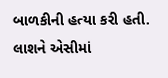બાળકીની હત્યા કરી હતી. લાશને એસીમાં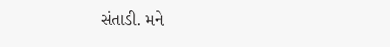સંતાડી. મને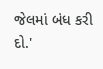જેલમાં બંધ કરી દો.'